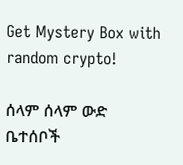Get Mystery Box with random crypto!

ሰላም ሰላም ውድ ቤተሰቦች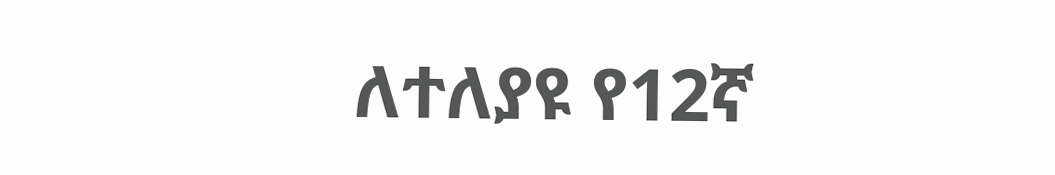ለተለያዩ የ12ኛ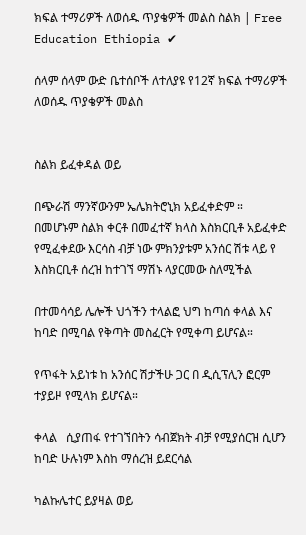ክፍል ተማሪዎች ለወሰዱ ጥያቄዎች መልስ ስልክ | Free Education Ethiopia ✔

ሰላም ሰላም ውድ ቤተሰቦች ለተለያዩ የ12ኛ ክፍል ተማሪዎች ለወሰዱ ጥያቄዎች መልስ


ስልክ ይፈቀዳል ወይ

በጭራሽ ማንኛውንም ኤሌክትሮኒክ አይፈቀድም ።
በመሆኑም ስልክ ቀርቶ በመፈተኛ ክላስ እስክርቢቶ አይፈቀድ  የሚፈቀደው እርሳስ ብቻ ነው ምክንያቱም አንሰር ሽቱ ላይ የ እስክርቢቶ ሰረዝ ከተገኘ ማሽኑ ላያርመው ስለሚችል

በተመሳሳይ ሌሎች ህጎችን ተላልፎ ህግ ከጣሰ ቀላል እና ከባድ በሚባል የቅጣት መስፈርት የሚቀጣ ይሆናል።

የጥፋት አይነቱ ከ አንሰር ሽታችሁ ጋር በ ዲሲፕሊን ፎርም ተያይዞ የሚላክ ይሆናል።

ቀላል   ሲያጠፋ የተገኘበትን ሳብጀክት ብቻ የሚያሰርዝ ሲሆን
ከባድ ሁሉነም እስከ ማሰረዝ ይደርሳል

ካልኩሌተር ይያዛል ወይ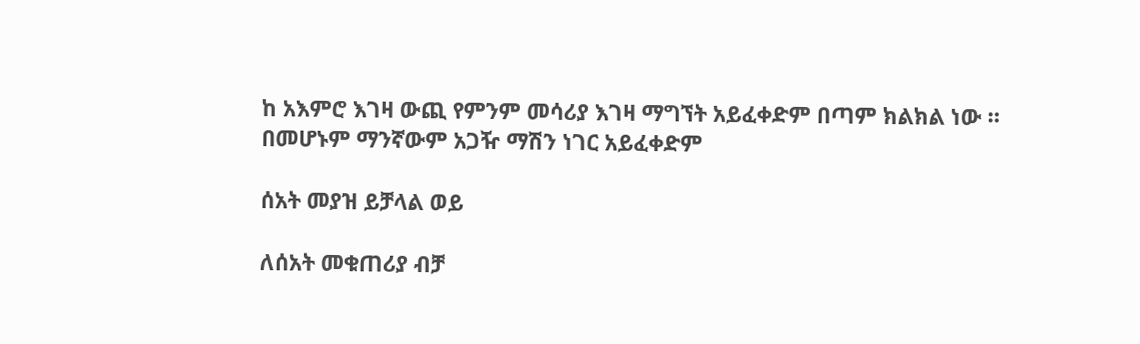ከ አእምሮ እገዛ ውጪ የምንም መሳሪያ እገዛ ማግኘት አይፈቀድም በጣም ክልክል ነው ።
በመሆኑም ማንኛውም አጋዥ ማሽን ነገር አይፈቀድም

ሰአት መያዝ ይቻላል ወይ

ለሰአት መቁጠሪያ ብቻ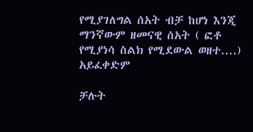የሚያገለግል ሰአት ብቻ ከሆነ እንጂ ማንኛውም ዘመናዊ ሰአት ( ፎቶ የሚያነሳ ስልክ የሚደውል ወዘተ....) አይፈቀድም

ቻሉት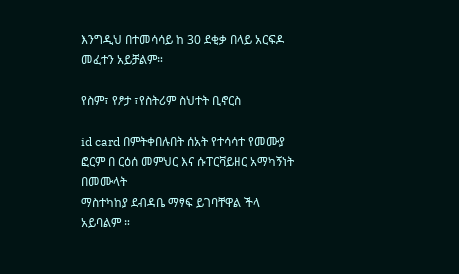እንግዲህ በተመሳሳይ ከ 30 ደቂቃ በላይ አርፍዶ መፈተን አይቻልም።

የስም፣ የፆታ ፣የስትሪም ስህተት ቢኖርስ

id card በምትቀበሉበት ሰአት የተሳሳተ የመሙያ ፎርም በ ርዕሰ መምህር እና ሱፐርቫይዘር አማካኝነት በመሙላት
ማስተካከያ ደብዳቤ ማፃፍ ይገባቸዋል ችላ አይባልም ።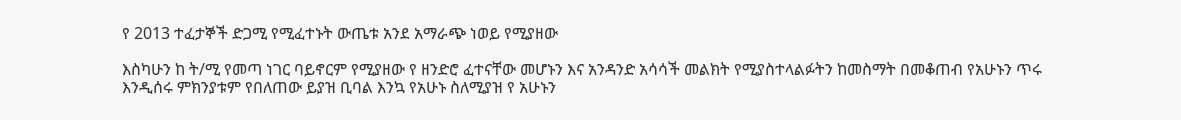የ 2013 ተፈታኞች ድጋሚ የሚፈተኑት ውጤቱ አንደ አማራጭ ነወይ የሚያዘው

እስካሁን ከ ት/ሚ የመጣ ነገር ባይኖርም የሚያዘው የ ዘንድሮ ፈተናቸው መሆኑን እና አንዳንድ አሳሳች መልክት የሚያስተላልፉትን ከመስማት በመቆጠብ የአሁኑን ጥሩ እንዲሰሩ ምክንያቱም የበለጠው ይያዝ ቢባል እንኳ የአሁኑ ስለሚያዝ የ አሁኑን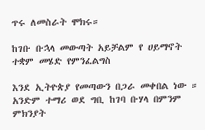ጥሩ ለመስራት ሞክሩ።

ከገቡ ቡኋላ መውጣት አይቻልም የ ሀይማኖት ተቋም መሄድ የምንፈልግስ

እንደ ኢትዮጵያ የመጣውን በጋራ መቀበል ነው ።
አንድም ተማሪ ወደ ግቢ ከገባ ቡሃላ በምንም ምክንያት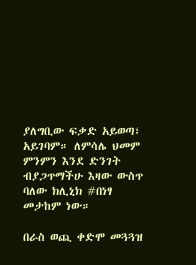ያለግቢው ፍቃድ አይወጣ፣ አይገባም። ለምሳሌ ህመም ምንምን እንደ ድንገት ብያጋጥማችሁ እዛው ውስጥ ባለው ክሊኒክ #በነፃ መታከም ነው።

በራስ ወጪ ቀድሞ መጓጓዝ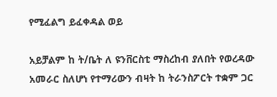የሚፈልግ ይፈቀዳል ወይ

አይቻልም ከ ት/ቤት ለ ዩንቨርስቲ ማስረከብ ያለበት የወረዳው አመራር ስለሆነ የተማሪውን ብዛት ከ ትራንስፖርት ተቋም ጋር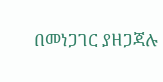በመነጋገር ያዘጋጃሉ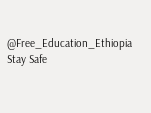@Free_Education_Ethiopia
Stay Safe